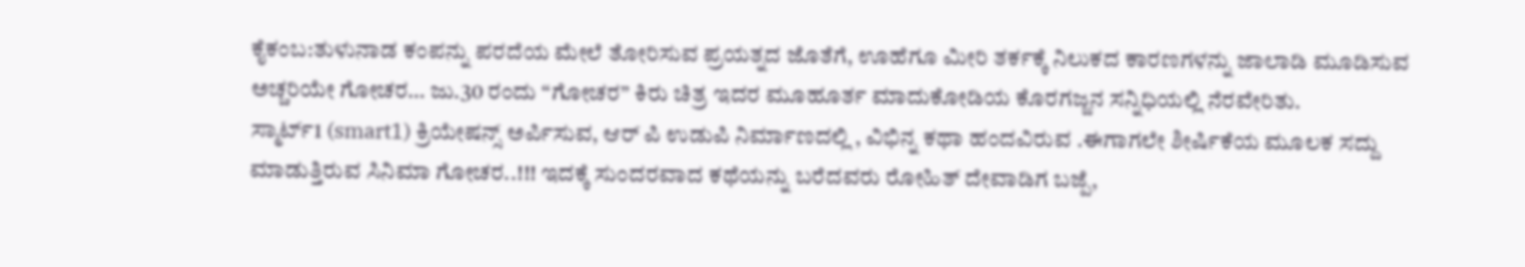ಕೈಕಂಬ:ತುಳುನಾಡ ಕಂಪನ್ನು ಪರದೆಯ ಮೇಲೆ ತೋರಿಸುವ ಪ್ರಯತ್ನದ ಜೊತೆಗೆ, ಊಹೆಗೂ ಮೀರಿ ತರ್ಕಕ್ಕೆ ನಿಲುಕದ ಕಾರಣಗಳನ್ನು ಜಾಲಾಡಿ ಮೂಡಿಸುವ ಅಚ್ಚರಿಯೇ ಗೋಚರ… ಜು.30 ರಂದು “ಗೋಚರ” ಕಿರು ಚಿತ್ರ ಇದರ ಮೂಹೂರ್ತ ಮಾದುಕೋಡಿಯ ಕೊರಗಜ್ಜನ ಸನ್ನಿಧಿಯಲ್ಲಿ ನೆರವೇರಿತು.
ಸ್ಮಾರ್ಟ್1 (smart1) ಕ್ರಿಯೇಷನ್ಸ್ ಅರ್ಪಿಸುವ, ಆರ್ ಪಿ ಉಡುಪಿ ನಿರ್ಮಾಣದಲ್ಲಿ , ವಿಭಿನ್ನ ಕಥಾ ಹಂದವಿರುವ .ಈಗಾಗಲೇ ಶೀರ್ಷಿಕೆಯ ಮೂಲಕ ಸದ್ದು ಮಾಡುತ್ತಿರುವ ಸಿನಿಮಾ ಗೋಚರ..!!! ಇದಕ್ಕೆ ಸುಂದರವಾದ ಕಥೆಯನ್ನು ಬರೆದವರು ರೋಹಿತ್ ದೇವಾಡಿಗ ಬಜ್ಪೆ,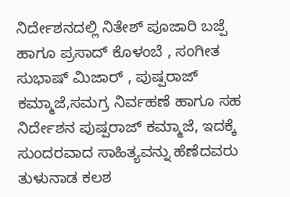ನಿರ್ದೇಶನದಲ್ಲಿ ನಿತೇಶ್ ಪೂಜಾರಿ ಬಜ್ಪೆ ಹಾಗೂ ಪ್ರಸಾದ್ ಕೊಳಂಬೆ , ಸಂಗೀತ ಸುಭಾಷ್ ಮಿಜಾರ್ , ಪುಷ್ಪರಾಜ್ ಕಮ್ಮಾಜೆ,ಸಮಗ್ರ ನಿರ್ವಹಣೆ ಹಾಗೂ ಸಹ ನಿರ್ದೇಶನ ಪುಷ್ಪರಾಜ್ ಕಮ್ಮಾಜೆ, ಇದಕ್ಕೆ ಸುಂದರವಾದ ಸಾಹಿತ್ಯವನ್ನು ಹೆಣೆದವರು ತುಳುನಾಡ ಕಲಶ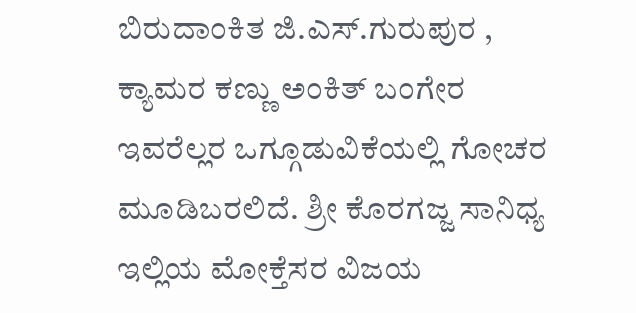ಬಿರುದಾಂಕಿತ ಜಿ.ಎಸ್.ಗುರುಪುರ , ಕ್ಯಾಮರ ಕಣ್ಣು ಅಂಕಿತ್ ಬಂಗೇರ ಇವರೆಲ್ಲರ ಒಗ್ಗೂಡುವಿಕೆಯಲ್ಲಿ ಗೋಚರ ಮೂಡಿಬರಲಿದೆ. ಶ್ರೀ ಕೊರಗಜ್ಜ ಸಾನಿಧ್ಯ ಇಲ್ಲಿಯ ಮೋಕ್ತೆಸರ ವಿಜಯ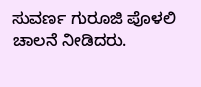ಸುವರ್ಣ ಗುರೂಜಿ ಪೊಳಲಿ ಚಾಲನೆ ನೀಡಿದರು.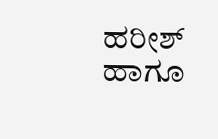ಹರೀಶ್ ಹಾಗೂ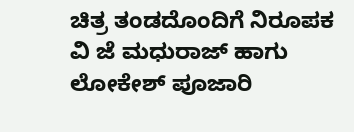ಚಿತ್ರ ತಂಡದೊಂದಿಗೆ ನಿರೂಪಕ ವಿ ಜೆ ಮಧುರಾಜ್ ಹಾಗು ಲೋಕೇಶ್ ಪೂಜಾರಿ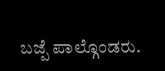ಬಜ್ಪೆ ಪಾಲ್ಗೊಂಡರು.